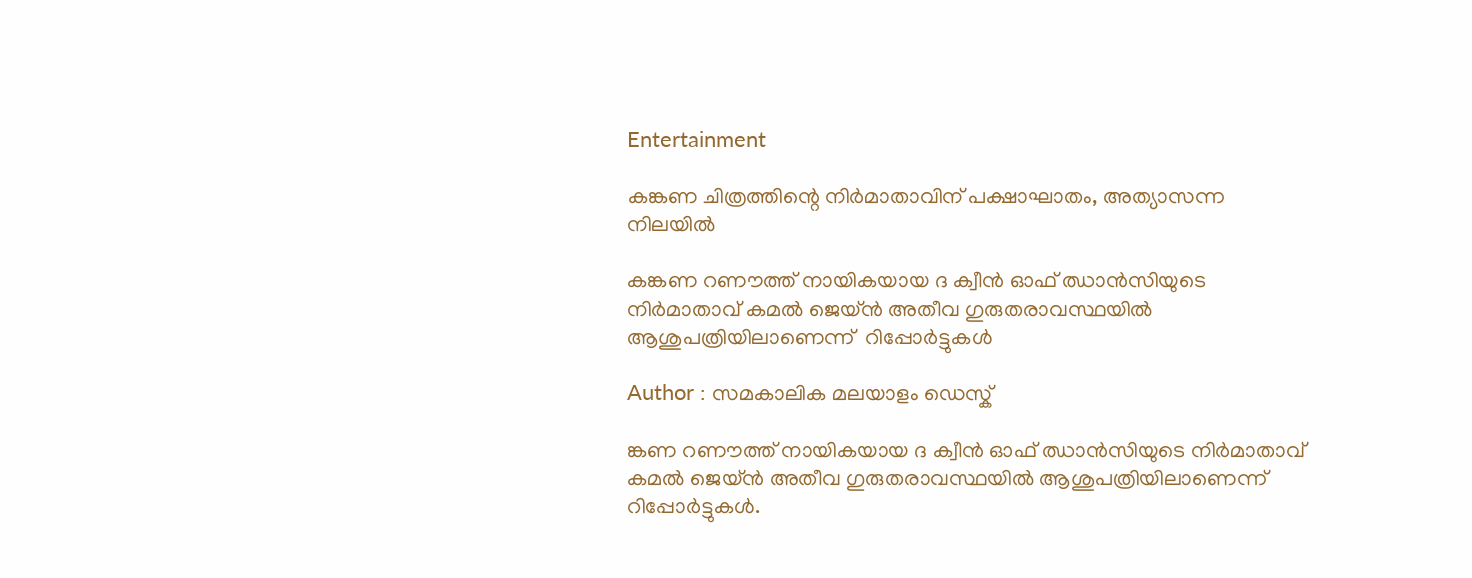Entertainment

കങ്കണ ചിത്രത്തിന്റെ നിര്‍മാതാവിന് പക്ഷാഘാതം, അത്യാസന്ന നിലയില്‍

കങ്കണ റണൗത്ത് നായികയായ ദ ക്വീന്‍ ഓഫ് ഝാന്‍സിയുടെ നിര്‍മാതാവ് കമല്‍ ജെയ്ന്‍ അതീവ ഗുരുതരാവസ്ഥയില്‍ ആശുപത്രിയിലാണെന്ന്  റിപ്പോര്‍ട്ടുകള്‍

Author : സമകാലിക മലയാളം ഡെസ്ക്

ങ്കണ റണൗത്ത് നായികയായ ദ ക്വീന്‍ ഓഫ് ഝാന്‍സിയുടെ നിര്‍മാതാവ് കമല്‍ ജെയ്ന്‍ അതീവ ഗുരുതരാവസ്ഥയില്‍ ആശുപത്രിയിലാണെന്ന്  റിപ്പോര്‍ട്ടുകള്‍.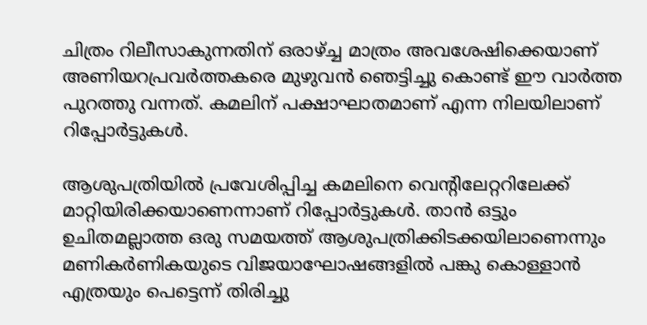ചിത്രം റിലീസാകുന്നതിന് ഒരാഴ്ച്ച മാത്രം അവശേഷിക്കെയാണ് അണിയറപ്രവര്‍ത്തകരെ മുഴുവന്‍ ഞെട്ടിച്ചു കൊണ്ട് ഈ വാര്‍ത്ത പുറത്തു വന്നത്. കമലിന് പക്ഷാഘാതമാണ് എന്ന നിലയിലാണ് റിപ്പോര്‍ട്ടുകള്‍.

ആശുപത്രിയില്‍ പ്രവേശിപ്പിച്ച കമലിനെ വെന്റിലേറ്ററിലേക്ക് മാറ്റിയിരിക്കയാണെന്നാണ് റിപ്പോര്‍ട്ടുകള്‍. താന്‍ ഒട്ടും ഉചിതമല്ലാത്ത ഒരു സമയത്ത് ആശുപത്രിക്കിടക്കയിലാണെന്നും മണികര്‍ണികയുടെ വിജയാഘോഷങ്ങളില്‍ പങ്കു കൊള്ളാന്‍ എത്രയും പെട്ടെന്ന് തിരിച്ചു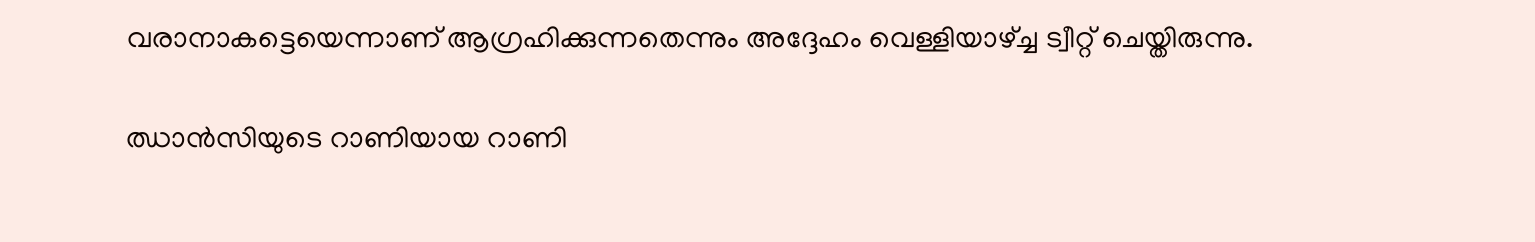വരാനാകട്ടെയെന്നാണ് ആഗ്രഹിക്കുന്നതെന്നും അദ്ദേഹം വെള്ളിയാഴ്ച്ച ട്വീറ്റ് ചെയ്തിരുന്നു.

ഝാന്‍സിയുടെ റാണിയായ റാണി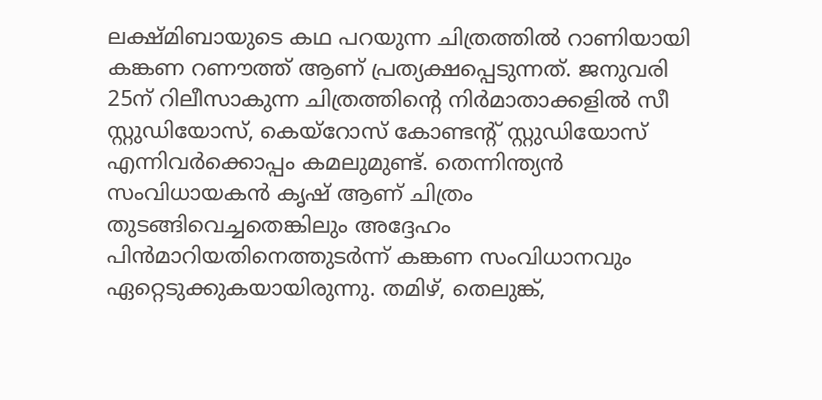ലക്ഷ്മിബായുടെ കഥ പറയുന്ന ചിത്രത്തില്‍ റാണിയായി കങ്കണ റണൗത്ത് ആണ് പ്രത്യക്ഷപ്പെടുന്നത്. ജനുവരി 25ന് റിലീസാകുന്ന ചിത്രത്തിന്റെ നിര്‍മാതാക്കളില്‍ സീ സ്റ്റുഡിയോസ്, കെയ്‌റോസ് കോണ്ടന്റ് സ്റ്റുഡിയോസ് എന്നിവര്‍ക്കൊപ്പം കമലുമുണ്ട്. തെന്നിന്ത്യന്‍ സംവിധായകന്‍ കൃഷ് ആണ് ചിത്രം തുടങ്ങിവെച്ചതെങ്കിലും അദ്ദേഹം പിന്‍മാറിയതിനെത്തുടര്‍ന്ന് കങ്കണ സംവിധാനവും ഏറ്റെടുക്കുകയായിരുന്നു. തമിഴ്, തെലുങ്ക്,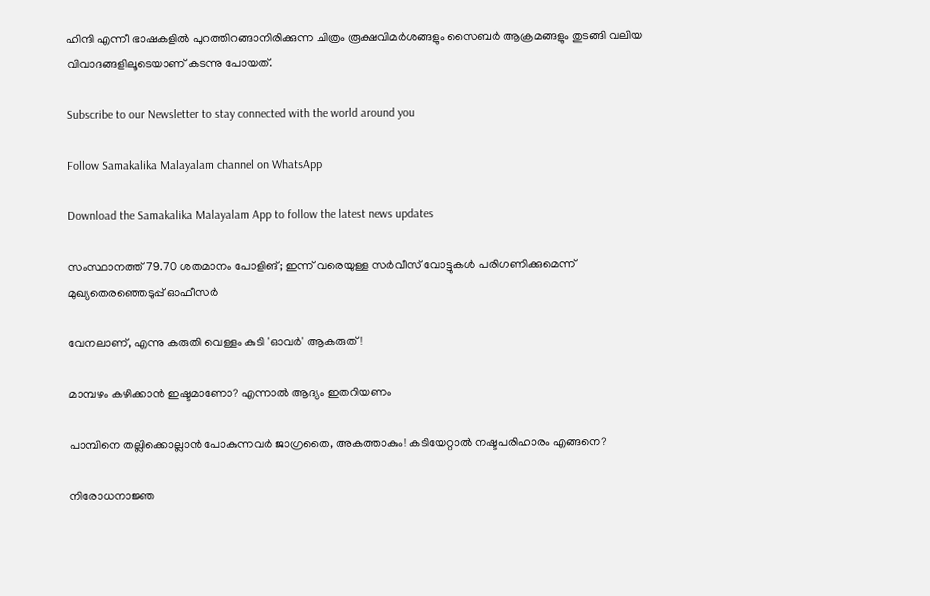ഹിന്ദി എന്നീ ഭാഷകളില്‍ പുറത്തിറങ്ങാനിരിക്കുന്ന ചിത്രം രൂക്ഷവിമര്‍ശങ്ങളും സൈബര്‍ ആക്രമങ്ങളും തുടങ്ങി വലിയ വിവാദങ്ങളിലൂടെയാണ് കടന്നു പോയത്.

Subscribe to our Newsletter to stay connected with the world around you

Follow Samakalika Malayalam channel on WhatsApp

Download the Samakalika Malayalam App to follow the latest news updates

സംസ്ഥാനത്ത് 79.70 ശതമാനം പോളിങ്; ഇന്ന് വരെയുള്ള സര്‍വീസ് വോട്ടുകള്‍ പരിഗണിക്കുമെന്ന് മുഖ്യതെരഞ്ഞെടുപ്പ് ഓഫീസര്‍

വേനലാണ്, എന്നു കരുതി വെള്ളം കുടി 'ഓവർ' ആകരുത്!

മാമ്പഴം കഴിക്കാൻ ഇഷ്ടമാണോ? എന്നാൽ ആദ്യം ഇതറിയണം

പാമ്പിനെ തല്ലിക്കൊല്ലാന്‍ പോകുന്നവര്‍ ജാഗ്രതൈ, അകത്താകും! കടിയേറ്റാല്‍ നഷ്ടപരിഹാരം എങ്ങനെ?

നിരോധനാജ്ഞ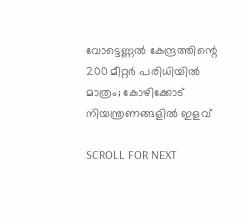വോട്ടെണ്ണല്‍ കേന്ദ്രത്തിന്റെ 200 മീറ്റര്‍ പരിധിയില്‍ മാത്രം; കോഴിക്കോട് നിയന്ത്രണങ്ങളില്‍ ഇളവ്

SCROLL FOR NEXT